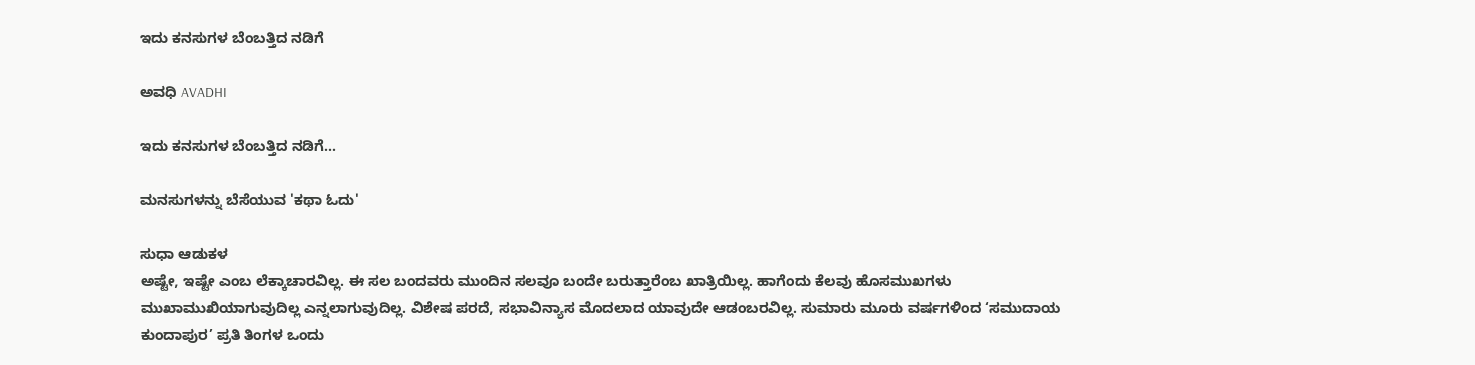ಇದು ಕನಸುಗಳ ಬೆಂಬತ್ತಿದ ನಡಿಗೆ‍

ಅವಧಿ AVADHI

ಇದು ಕನಸುಗಳ ಬೆಂಬತ್ತಿದ ನಡಿಗೆ...

ಮನಸುಗಳನ್ನು ಬೆಸೆಯುವ 'ಕಥಾ ಓದು'

ಸುಧಾ ಆಡುಕಳ
ಅಷ್ಟೇ, ಇಷ್ಟೇ ಎಂಬ ಲೆಕ್ಕಾಚಾರವಿಲ್ಲ. ಈ ಸಲ ಬಂದವರು ಮುಂದಿನ ಸಲವೂ ಬಂದೇ ಬರುತ್ತಾರೆಂಬ ಖಾತ್ರಿಯಿಲ್ಲ. ಹಾಗೆಂದು ಕೆಲವು ಹೊಸಮುಖಗಳು ಮುಖಾಮುಖಿಯಾಗುವುದಿಲ್ಲ ಎನ್ನಲಾಗುವುದಿಲ್ಲ. ವಿಶೇಷ ಪರದೆ, ಸಭಾವಿನ್ಯಾಸ ಮೊದಲಾದ ಯಾವುದೇ ಆಡಂಬರವಿಲ್ಲ. ಸುಮಾರು ಮೂರು ವರ್ಷಗಳಿಂದ ‘ಸಮುದಾಯ ಕುಂದಾಪುರ’ ಪ್ರತಿ ತಿಂಗಳ ಒಂದು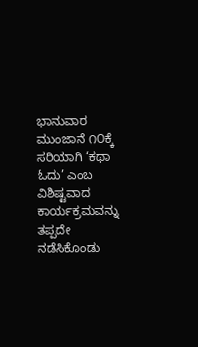ಭಾನುವಾರ ಮುಂಜಾನೆ ೧೦ಕ್ಕೆ ಸರಿಯಾಗಿ ‘ಕಥಾ ಓದು’ ಎಂಬ ವಿಶಿಷ್ಟವಾದ ಕಾರ್ಯಕ್ರಮವನ್ನು ತಪ್ಪದೇ ನಡೆಸಿಕೊಂಡು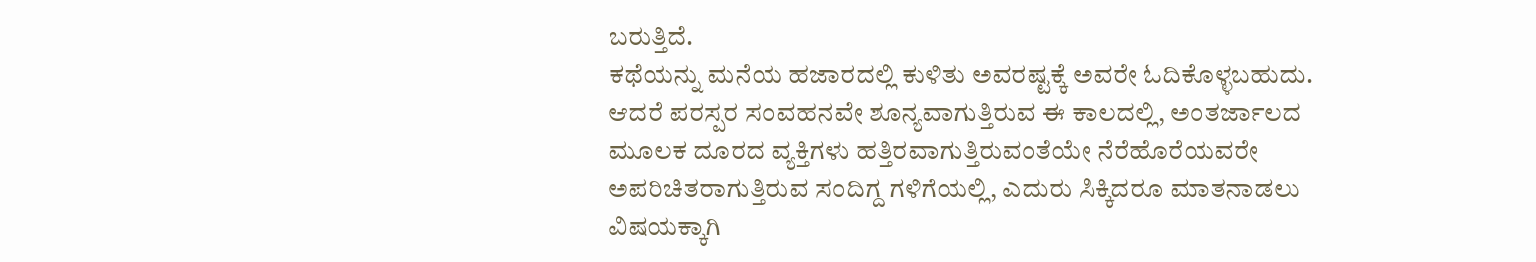ಬರುತ್ತಿದೆ.
ಕಥೆಯನ್ನು ಮನೆಯ ಹಜಾರದಲ್ಲಿ ಕುಳಿತು ಅವರಷ್ಟಕ್ಕೆ ಅವರೇ ಓದಿಕೊಳ್ಳಬಹುದು. ಆದರೆ ಪರಸ್ಪರ ಸಂವಹನವೇ ಶೂನ್ಯವಾಗುತ್ತಿರುವ ಈ ಕಾಲದಲ್ಲಿ, ಅಂತರ್ಜಾಲದ ಮೂಲಕ ದೂರದ ವ್ಯಕ್ತಿಗಳು ಹತ್ತಿರವಾಗುತ್ತಿರುವಂತೆಯೇ ನೆರೆಹೊರೆಯವರೇ ಅಪರಿಚಿತರಾಗುತ್ತಿರುವ ಸಂದಿಗ್ದ ಗಳಿಗೆಯಲ್ಲಿ, ಎದುರು ಸಿಕ್ಕಿದರೂ ಮಾತನಾಡಲು ವಿಷಯಕ್ಕಾಗಿ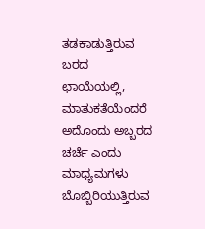ತಡಕಾಡುತ್ತಿರುವ ಬರದ ಛಾಯೆಯಲ್ಲಿ, ಮಾತುಕತೆಯೆಂದರೆ ಅದೊಂದು ಅಬ್ಬರದ ಚರ್ಚೆ ಎಂದು ಮಾಧ್ಯಮಗಳು ಬೊಬ್ಬಿರಿಯುತ್ತಿರುವ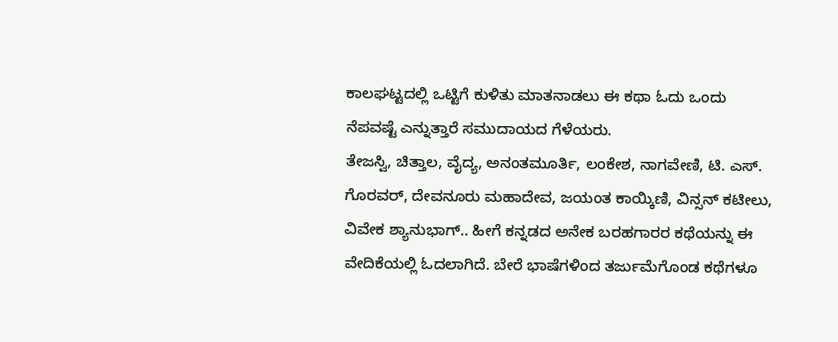ಕಾಲಘಟ್ಟದಲ್ಲಿ ಒಟ್ಟಿಗೆ ಕುಳಿತು ಮಾತನಾಡಲು ಈ ಕಥಾ ಓದು ಒಂದು ನೆಪವಷ್ಟೆ ಎನ್ನುತ್ತಾರೆ ಸಮುದಾಯದ ಗೆಳೆಯರು.
ತೇಜಸ್ವಿ, ಚಿತ್ತಾಲ, ವೈದ್ಯ, ಅನಂತಮೂರ್ತಿ, ಲಂಕೇಶ, ನಾಗವೇಣಿ, ಟಿ. ಎಸ್. ಗೊರವರ್, ದೇವನೂರು ಮಹಾದೇವ, ಜಯಂತ ಕಾಯ್ಕಿಣಿ, ವಿನ್ಸನ್ ಕಟೀಲು, ವಿವೇಕ ಶ್ಯಾನುಭಾಗ್.. ಹೀಗೆ ಕನ್ನಡದ ಅನೇಕ ಬರಹಗಾರರ ಕಥೆಯನ್ನು ಈ ವೇದಿಕೆಯಲ್ಲಿ ಓದಲಾಗಿದೆ. ಬೇರೆ ಭಾಷೆಗಳಿಂದ ತರ್ಜುಮೆಗೊಂಡ ಕಥೆಗಳೂ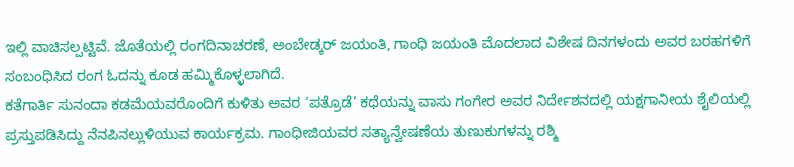ಇಲ್ಲಿ ವಾಚಿಸಲ್ಪಟ್ಟಿವೆ. ಜೊತೆಯಲ್ಲಿ ರಂಗದಿನಾಚರಣೆ, ಅಂಬೇಡ್ಕರ್ ಜಯಂತಿ, ಗಾಂಧಿ ಜಯಂತಿ ಮೊದಲಾದ ವಿಶೇಷ ದಿನಗಳಂದು ಅವರ ಬರಹಗಳಿಗೆ ಸಂಬಂಧಿಸಿದ ರಂಗ ಓದನ್ನು ಕೂಡ ಹಮ್ಮಿಕೊಳ್ಳಲಾಗಿದೆ.
ಕತೆಗಾರ್ತಿ ಸುನಂದಾ ಕಡಮೆಯವರೊಂದಿಗೆ ಕುಳಿತು ಅವರ ‘ಪತ್ರೊಡೆ’ ಕಥೆಯನ್ನು ವಾಸು ಗಂಗೇರ ಅವರ ನಿರ್ದೇಶನದಲ್ಲಿ ಯಕ್ಷಗಾನೀಯ ಶೈಲಿಯಲ್ಲಿ ಪ್ರಸ್ತುಪಡಿಸಿದ್ದು ನೆನಪಿನಲ್ಲುಳಿಯುವ ಕಾರ್ಯಕ್ರಮ. ಗಾಂಧೀಜಿಯವರ ಸತ್ಯಾನ್ವೇಷಣೆಯ ತುಣುಕುಗಳನ್ನು ರಶ್ಮಿ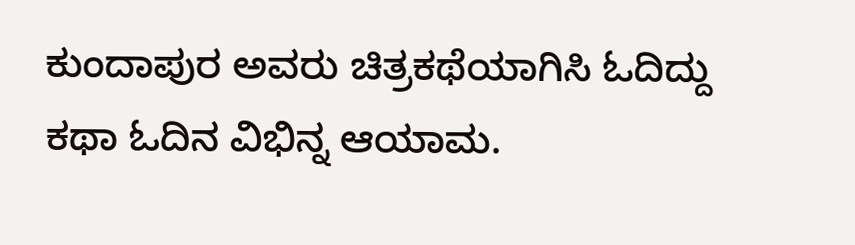ಕುಂದಾಪುರ ಅವರು ಚಿತ್ರಕಥೆಯಾಗಿಸಿ ಓದಿದ್ದು ಕಥಾ ಓದಿನ ವಿಭಿನ್ನ ಆಯಾಮ.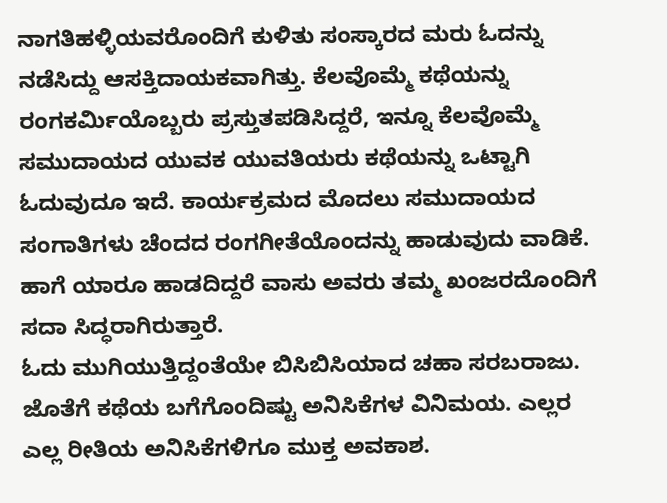ನಾಗತಿಹಳ್ಳಿಯವರೊಂದಿಗೆ ಕುಳಿತು ಸಂಸ್ಕಾರದ ಮರು ಓದನ್ನು ನಡೆಸಿದ್ದು ಆಸಕ್ತಿದಾಯಕವಾಗಿತ್ತು. ಕೆಲವೊಮ್ಮೆ ಕಥೆಯನ್ನು ರಂಗಕರ್ಮಿಯೊಬ್ಬರು ಪ್ರಸ್ತುತಪಡಿಸಿದ್ದರೆ, ಇನ್ನೂ ಕೆಲವೊಮ್ಮೆ ಸಮುದಾಯದ ಯುವಕ ಯುವತಿಯರು ಕಥೆಯನ್ನು ಒಟ್ಟಾಗಿ ಓದುವುದೂ ಇದೆ. ಕಾರ್ಯಕ್ರಮದ ಮೊದಲು ಸಮುದಾಯದ ಸಂಗಾತಿಗಳು ಚೆಂದದ ರಂಗಗೀತೆಯೊಂದನ್ನು ಹಾಡುವುದು ವಾಡಿಕೆ. ಹಾಗೆ ಯಾರೂ ಹಾಡದಿದ್ದರೆ ವಾಸು ಅವರು ತಮ್ಮ ಖಂಜರದೊಂದಿಗೆ ಸದಾ ಸಿದ್ಧರಾಗಿರುತ್ತಾರೆ.
ಓದು ಮುಗಿಯುತ್ತಿದ್ದಂತೆಯೇ ಬಿಸಿಬಿಸಿಯಾದ ಚಹಾ ಸರಬರಾಜು. ಜೊತೆಗೆ ಕಥೆಯ ಬಗೆಗೊಂದಿಷ್ಟು ಅನಿಸಿಕೆಗಳ ವಿನಿಮಯ. ಎಲ್ಲರ ಎಲ್ಲ ರೀತಿಯ ಅನಿಸಿಕೆಗಳಿಗೂ ಮುಕ್ತ ಅವಕಾಶ.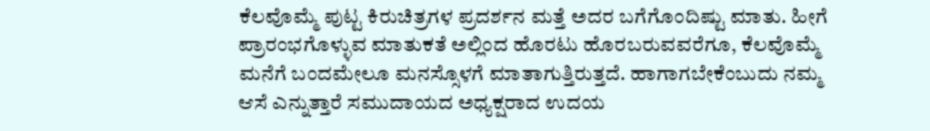ಕೆಲವೊಮ್ಮೆ ಪುಟ್ಟ ಕಿರುಚಿತ್ರಗಳ ಪ್ರದರ್ಶನ ಮತ್ತೆ ಅದರ ಬಗೆಗೊಂದಿಷ್ಟು ಮಾತು. ಹೀಗೆ ಪ್ರಾರಂಭಗೊಳ್ಳುವ ಮಾತುಕತೆ ಅಲ್ಲಿಂದ ಹೊರಟು ಹೊರಬರುವವರೆಗೂ, ಕೆಲವೊಮ್ಮೆ ಮನೆಗೆ ಬಂದಮೇಲೂ ಮನಸ್ಸೊಳಗೆ ಮಾತಾಗುತ್ತಿರುತ್ತದೆ. ಹಾಗಾಗಬೇಕೆಂಬುದು ನಮ್ಮ ಆಸೆ ಎನ್ನುತ್ತಾರೆ ಸಮುದಾಯದ ಅಧ್ಯಕ್ಷರಾದ ಉದಯ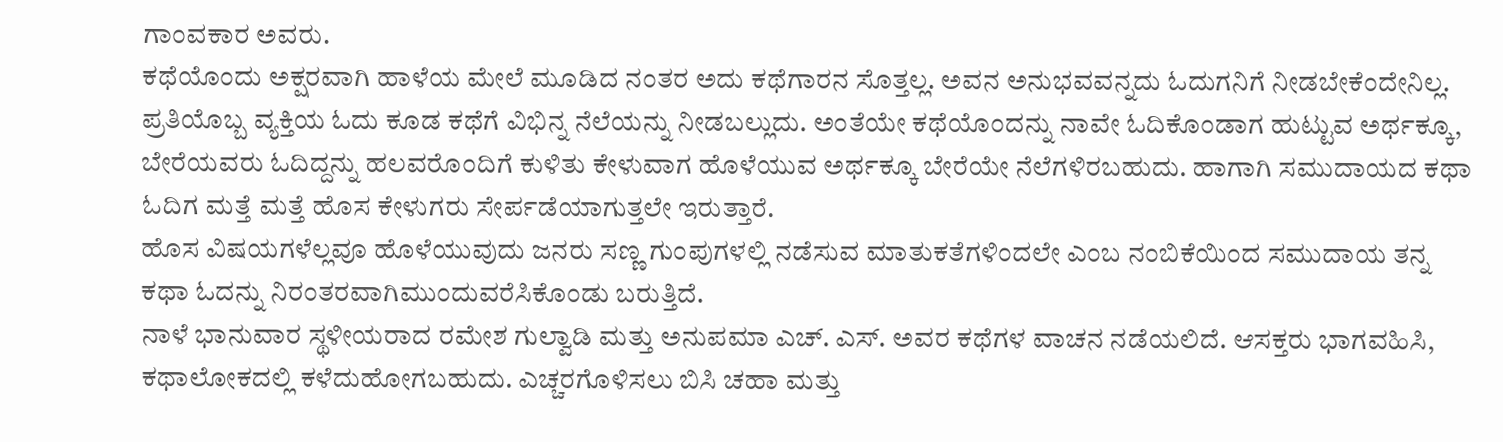ಗಾಂವಕಾರ ಅವರು.
ಕಥೆಯೊಂದು ಅಕ್ಷರವಾಗಿ ಹಾಳೆಯ ಮೇಲೆ ಮೂಡಿದ ನಂತರ ಅದು ಕಥೆಗಾರನ ಸೊತ್ತಲ್ಲ. ಅವನ ಅನುಭವವನ್ನದು ಓದುಗನಿಗೆ ನೀಡಬೇಕೆಂದೇನಿಲ್ಲ. ಪ್ರತಿಯೊಬ್ಬ ವ್ಯಕ್ತಿಯ ಓದು ಕೂಡ ಕಥೆಗೆ ವಿಭಿನ್ನ ನೆಲೆಯನ್ನು ನೀಡಬಲ್ಲುದು. ಅಂತೆಯೇ ಕಥೆಯೊಂದನ್ನು ನಾವೇ ಓದಿಕೊಂಡಾಗ ಹುಟ್ಟುವ ಅರ್ಥಕ್ಕೂ, ಬೇರೆಯವರು ಓದಿದ್ದನ್ನು ಹಲವರೊಂದಿಗೆ ಕುಳಿತು ಕೇಳುವಾಗ ಹೊಳೆಯುವ ಅರ್ಥಕ್ಕೂ ಬೇರೆಯೇ ನೆಲೆಗಳಿರಬಹುದು. ಹಾಗಾಗಿ ಸಮುದಾಯದ ಕಥಾ ಓದಿಗ ಮತ್ತೆ ಮತ್ತೆ ಹೊಸ ಕೇಳುಗರು ಸೇರ್ಪಡೆಯಾಗುತ್ತಲೇ ಇರುತ್ತಾರೆ.
ಹೊಸ ವಿಷಯಗಳೆಲ್ಲವೂ ಹೊಳೆಯುವುದು ಜನರು ಸಣ್ಣ ಗುಂಪುಗಳಲ್ಲಿ ನಡೆಸುವ ಮಾತುಕತೆಗಳಿಂದಲೇ ಎಂಬ ನಂಬಿಕೆಯಿಂದ ಸಮುದಾಯ ತನ್ನ ಕಥಾ ಓದನ್ನು ನಿರಂತರವಾಗಿಮುಂದುವರೆಸಿಕೊಂಡು ಬರುತ್ತಿದೆ.
ನಾಳೆ ಭಾನುವಾರ ಸ್ಥಳೀಯರಾದ ರಮೇಶ ಗುಲ್ವಾಡಿ ಮತ್ತು ಅನುಪಮಾ ಎಚ್. ಎಸ್. ಅವರ ಕಥೆಗಳ ವಾಚನ ನಡೆಯಲಿದೆ. ಆಸಕ್ತರು ಭಾಗವಹಿಸಿ, ಕಥಾಲೋಕದಲ್ಲಿ ಕಳೆದುಹೋಗಬಹುದು. ಎಚ್ಚರಗೊಳಿಸಲು ಬಿಸಿ ಚಹಾ ಮತ್ತು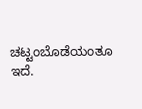ಚಟ್ಟಂಬೊಡೆಯಂತೂ ಇದೆ.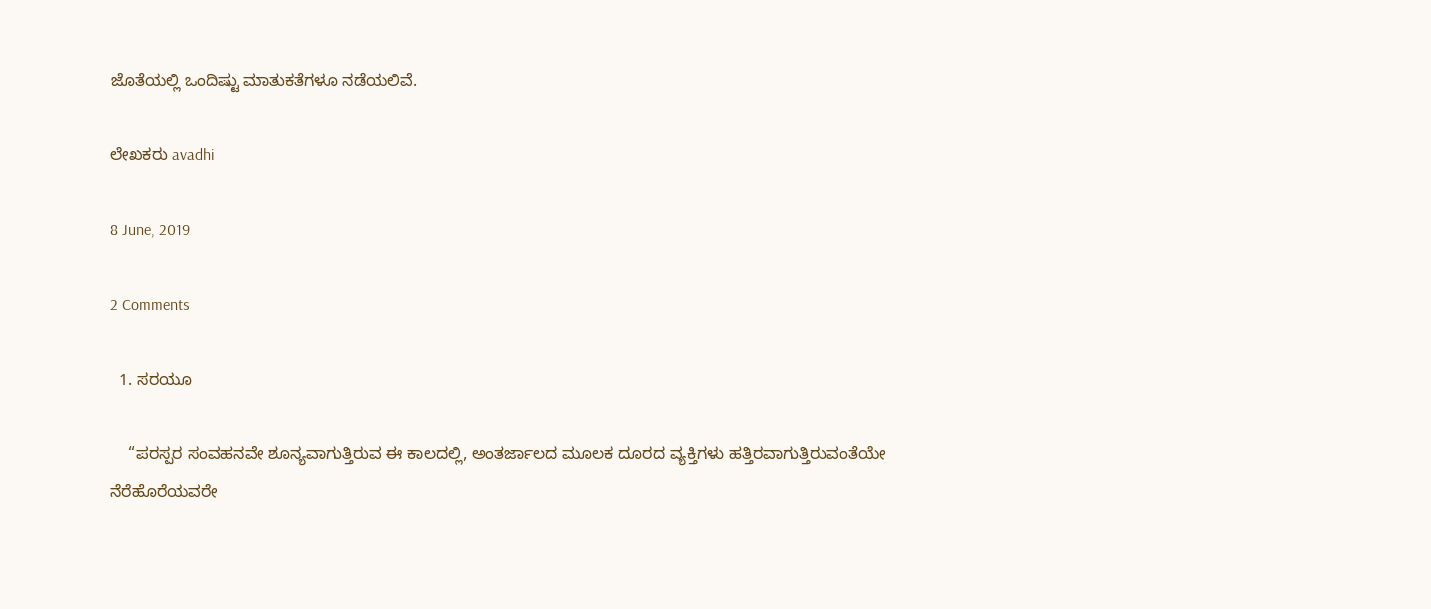ಜೊತೆಯಲ್ಲಿ ಒಂದಿಷ್ಟು ಮಾತುಕತೆಗಳೂ ನಡೆಯಲಿವೆ.

ಲೇಖಕರು avadhi

8 June, 2019

2 Comments

  1. ಸರಯೂ

    “ಪರಸ್ಪರ ಸಂವಹನವೇ ಶೂನ್ಯವಾಗುತ್ತಿರುವ ಈ ಕಾಲದಲ್ಲಿ, ಅಂತರ್ಜಾಲದ ಮೂಲಕ ದೂರದ ವ್ಯಕ್ತಿಗಳು ಹತ್ತಿರವಾಗುತ್ತಿರುವಂತೆಯೇ ನೆರೆಹೊರೆಯವರೇ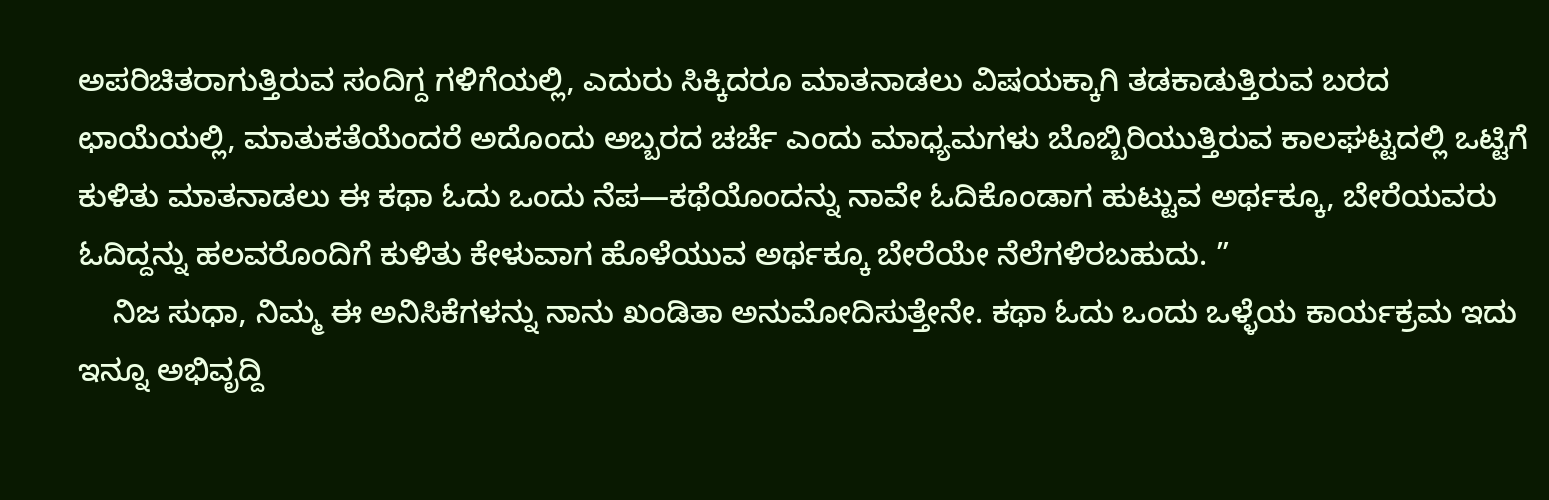ಅಪರಿಚಿತರಾಗುತ್ತಿರುವ ಸಂದಿಗ್ದ ಗಳಿಗೆಯಲ್ಲಿ, ಎದುರು ಸಿಕ್ಕಿದರೂ ಮಾತನಾಡಲು ವಿಷಯಕ್ಕಾಗಿ ತಡಕಾಡುತ್ತಿರುವ ಬರದ ಛಾಯೆಯಲ್ಲಿ, ಮಾತುಕತೆಯೆಂದರೆ ಅದೊಂದು ಅಬ್ಬರದ ಚರ್ಚೆ ಎಂದು ಮಾಧ್ಯಮಗಳು ಬೊಬ್ಬಿರಿಯುತ್ತಿರುವ ಕಾಲಘಟ್ಟದಲ್ಲಿ ಒಟ್ಟಿಗೆ ಕುಳಿತು ಮಾತನಾಡಲು ಈ ಕಥಾ ಓದು ಒಂದು ನೆಪ—ಕಥೆಯೊಂದನ್ನು ನಾವೇ ಓದಿಕೊಂಡಾಗ ಹುಟ್ಟುವ ಅರ್ಥಕ್ಕೂ, ಬೇರೆಯವರು ಓದಿದ್ದನ್ನು ಹಲವರೊಂದಿಗೆ ಕುಳಿತು ಕೇಳುವಾಗ ಹೊಳೆಯುವ ಅರ್ಥಕ್ಕೂ ಬೇರೆಯೇ ನೆಲೆಗಳಿರಬಹುದು. ”
    ನಿಜ ಸುಧಾ, ನಿಮ್ಮ ಈ ಅನಿಸಿಕೆಗಳನ್ನು ನಾನು ಖಂಡಿತಾ ಅನುಮೋದಿಸುತ್ತೇನೇ. ಕಥಾ ಓದು ಒಂದು ಒಳ್ಳೆಯ ಕಾರ್ಯಕ್ರಮ ಇದು ಇನ್ನೂ ಅಭಿವೃದ್ದಿ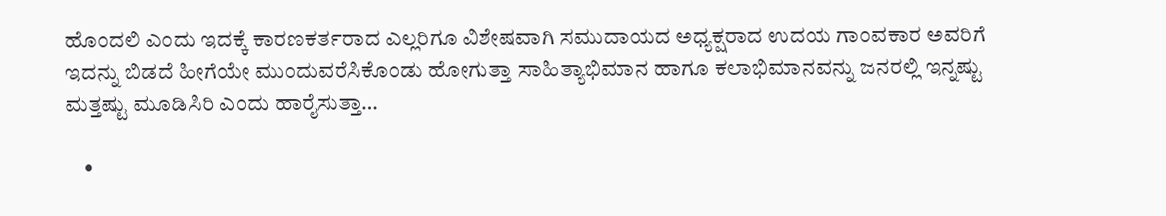ಹೊಂದಲಿ ಎಂದು ಇದಕ್ಕೆ ಕಾರಣಕರ್ತರಾದ ಎಲ್ಲರಿಗೂ ವಿಶೇಷವಾಗಿ ಸಮುದಾಯದ ಅಧ್ಯಕ್ಷರಾದ ಉದಯ ಗಾಂವಕಾರ ಅವರಿಗೆ ಇದನ್ನು ಬಿಡದೆ ಹೀಗೆಯೇ ಮುಂದುವರೆಸಿಕೊಂಡು ಹೋಗುತ್ತಾ ಸಾಹಿತ್ಯಾಭಿಮಾನ ಹಾಗೂ ಕಲಾಭಿಮಾನವನ್ನು ಜನರಲ್ಲಿ ಇನ್ನಷ್ಟು ಮತ್ತಷ್ಟು ಮೂಡಿಸಿರಿ ಎಂದು ಹಾರೈಸುತ್ತಾ…

    •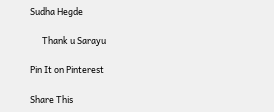Sudha Hegde

      Thank u Sarayu

Pin It on Pinterest

Share This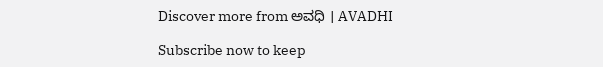Discover more from ಅವಧಿ । AVADHI

Subscribe now to keep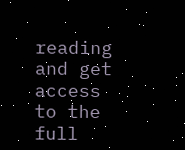reading and get access to the full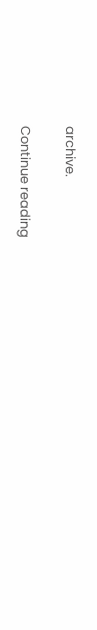archive.

Continue reading